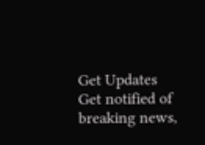Get Updates
Get notified of breaking news,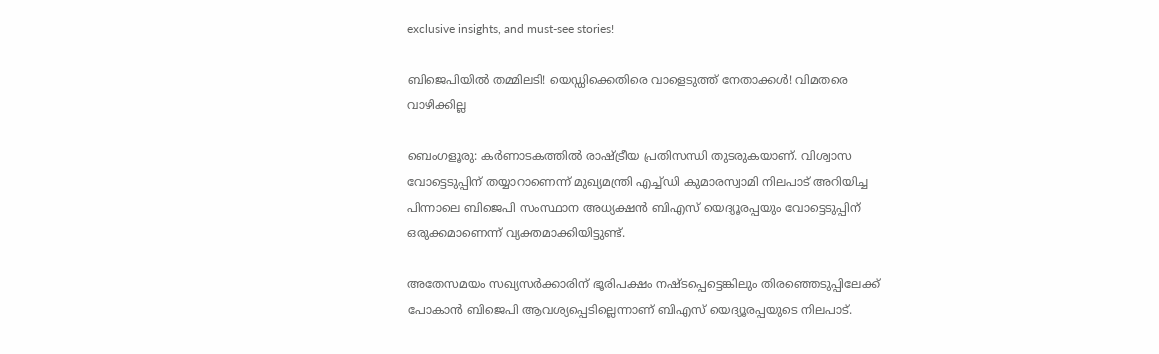exclusive insights, and must-see stories!

ബിജെപിയില്‍ തമ്മിലടി! യെഡ്ഡിക്കെതിരെ വാളെടുത്ത് നേതാക്കള്‍! വിമതരെ വാഴിക്കില്ല

ബെംഗളൂരു: കര്‍ണാടകത്തില്‍ രാഷ്ട്രീയ പ്രതിസന്ധി തുടരുകയാണ്. വിശ്വാസ വോട്ടെടുപ്പിന് തയ്യാറാണെന്ന് മുഖ്യമന്ത്രി എച്ച്ഡി കുമാരസ്വാമി നിലപാട് അറിയിച്ച പിന്നാലെ ബിജെപി സംസ്ഥാന അധ്യക്ഷന്‍ ബിഎസ് യെദ്യൂരപ്പയും വോട്ടെടുപ്പിന് ഒരുക്കമാണെന്ന് വ്യക്തമാക്കിയിട്ടുണ്ട്.

അതേസമയം സഖ്യസര്‍ക്കാരിന് ഭൂരിപക്ഷം നഷ്ടപ്പെട്ടെങ്കിലും തിരഞ്ഞെടുപ്പിലേക്ക് പോകാന്‍ ബിജെപി ആവശ്യപ്പെടില്ലെന്നാണ് ബിഎസ് യെദ്യൂരപ്പയുടെ നിലപാട്.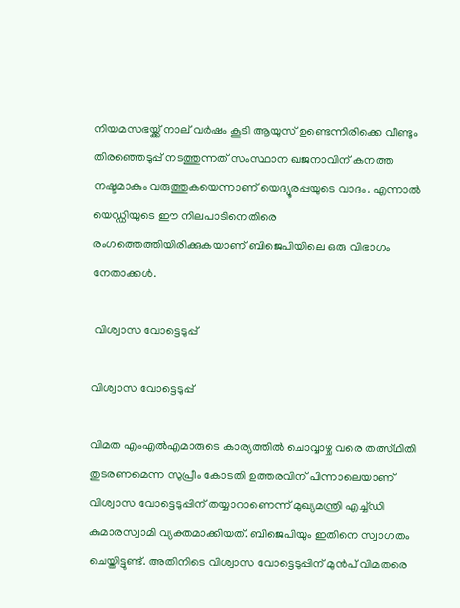നിയമസഭയ്ക്ക് നാല് വര്‍ഷം കൂടി ആയുസ് ഉണ്ടെന്നിരിക്കെ വീണ്ടും തിരഞ്ഞെടുപ്പ് നടത്തുന്നത് സംസ്ഥാന ഖജനാവിന് കനത്ത നഷ്ടമാകും വരുത്തുകയെന്നാണ് യെദ്യൂരപ്പയുടെ വാദം. എന്നാല്‍ യെഡ്ഡിയുടെ ഈ നിലപാടിനെതിരെ രംഗത്തെത്തിയിരിക്കുകയാണ് ബിജെപിയിലെ ഒരു വിഭാഗം നേതാക്കള്‍.

 വിശ്വാസ വോട്ടെടുപ്പ്

വിശ്വാസ വോട്ടെടുപ്പ്

വിമത എംഎല്‍എമാരുടെ കാര്യത്തില്‍ ചൊവ്വാഴ്ച വരെ തത്സ്ഥിതി തുടരണമെന്ന സുപ്രീം കോടതി ഉത്തരവിന് പിന്നാലെയാണ് വിശ്വാസ വോട്ടെടുപ്പിന് തയ്യാറാണെന്ന് മുഖ്യമന്ത്രി എച്ച്ഡി കുമാരസ്വാമി വ്യക്തമാക്കിയത്. ബിജെപിയും ഇതിനെ സ്വാഗതം ചെയ്തിട്ടുണ്ട്. അതിനിടെ വിശ്വാസ വോട്ടെടുപ്പിന് മുന്‍പ് വിമതരെ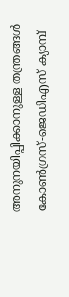അനുനയിപ്പിക്കാനുള്ള തന്ത്രങ്ങള്‍ കോണ്‍ഗ്രസ്-ജെഡിഎസ് ക്യാമ്പ്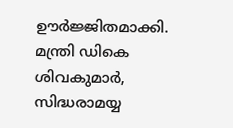ഊര്‍ജ്ജിതമാക്കി. മന്ത്രി ഡികെ ശിവകുമാര്‍, സിദ്ധരാമയ്യ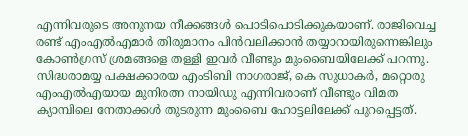എന്നിവരുടെ അനുനയ നീക്കങ്ങള്‍ പൊടിപൊടിക്കുകയാണ്. രാജിവെച്ച രണ്ട് എംഎല്‍എമാര്‍ തിരുമാനം പിന്‍വലിക്കാന്‍ തയ്യാറായിരുന്നെങ്കിലും കോണ്‍ഗ്രസ് ശ്രമങ്ങളെ തള്ളി ഇവര്‍ വീണ്ടും മുംബൈയിലേക്ക് പറന്നു. സിദ്ധരാമയ്യ പക്ഷക്കാരയ എംടിബി നാഗരാജ്, കെ സുധാകര്‍, മറ്റൊരു എംഎല്‍എയായ മുനിരത്ന നായിഡു എന്നിവരാണ് വീണ്ടും വിമത ക്യാമ്പിലെ നേതാക്കള്‍ തുടരുന്ന മുംബൈ ഹോട്ടലിലേക്ക് പുറപ്പെട്ടത്.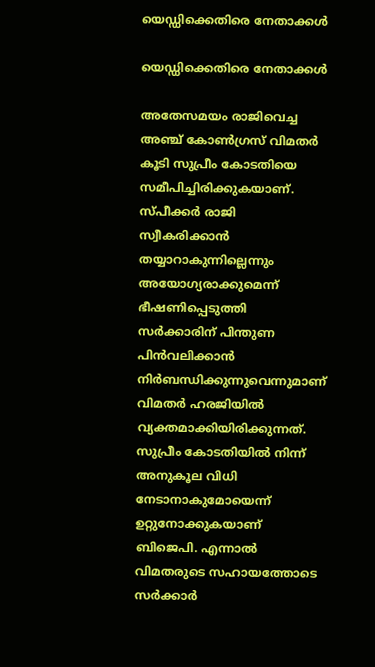യെഡ്ഡിക്കെതിരെ നേതാക്കള്‍

യെഡ്ഡിക്കെതിരെ നേതാക്കള്‍

അതേസമയം രാജിവെച്ച അഞ്ച് കോണ്‍ഗ്രസ് വിമതര്‍ കൂടി സുപ്രീം കോടതിയെ സമീപിച്ചിരിക്കുകയാണ്. സ്പീക്കര്‍ രാജി സ്വീകരിക്കാന്‍ തയ്യാറാകുന്നില്ലെന്നും അയോഗ്യരാക്കുമെന്ന് ഭീഷണിപ്പെടുത്തി സര്‍ക്കാരിന് പിന്തുണ പിന്‍വലിക്കാന്‍ നിര്‍ബന്ധിക്കുന്നുവെന്നുമാണ് വിമതര്‍ ഹരജിയില്‍ വ്യക്തമാക്കിയിരിക്കുന്നത്. സുപ്രീം കോടതിയില്‍ നിന്ന് അനുകൂല വിധി നേടാനാകുമോയെന്ന് ഉറ്റുനോക്കുകയാണ് ബിജെപി. എന്നാല്‍ വിമതരുടെ സഹായത്തോടെ സര്‍ക്കാര്‍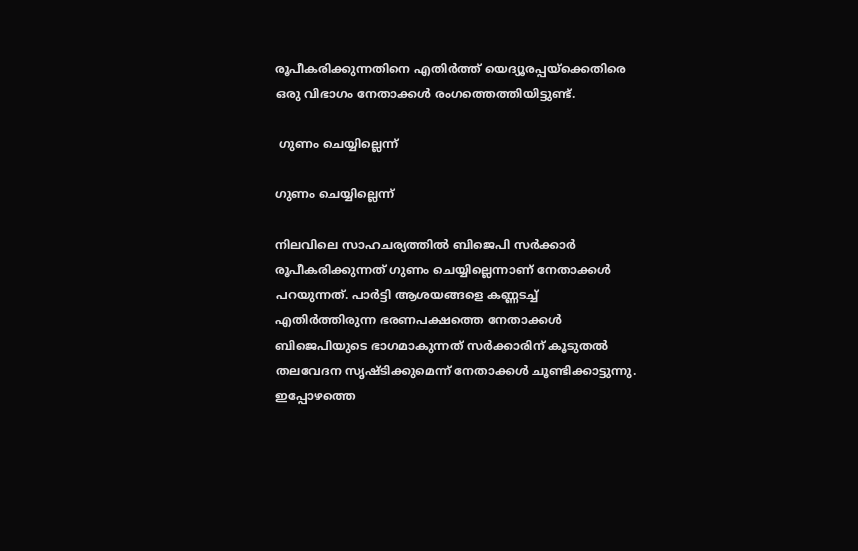രൂപീകരിക്കുന്നതിനെ എതിര്‍ത്ത് യെദ്യൂരപ്പയ്ക്കെതിരെ ഒരു വിഭാഗം നേതാക്കള്‍ രംഗത്തെത്തിയിട്ടുണ്ട്.

 ഗുണം ചെയ്യില്ലെന്ന്

ഗുണം ചെയ്യില്ലെന്ന്

നിലവിലെ സാഹചര്യത്തില്‍ ബിജെപി സര്‍ക്കാര്‍ രൂപീകരിക്കുന്നത് ഗുണം ചെയ്യില്ലെന്നാണ് നേതാക്കള്‍ പറയുന്നത്. പാര്‍ട്ടി ആശയങ്ങളെ കണ്ണടച്ച് എതിര്‍ത്തിരുന്ന ഭരണപക്ഷത്തെ നേതാക്കള്‍ ബിജെപിയുടെ ഭാഗമാകുന്നത് സര്‍ക്കാരിന് കൂടുതല്‍ തലവേദന സൃഷ്ടിക്കുമെന്ന് നേതാക്കള്‍ ചൂണ്ടിക്കാട്ടുന്നു. ഇപ്പോഴത്തെ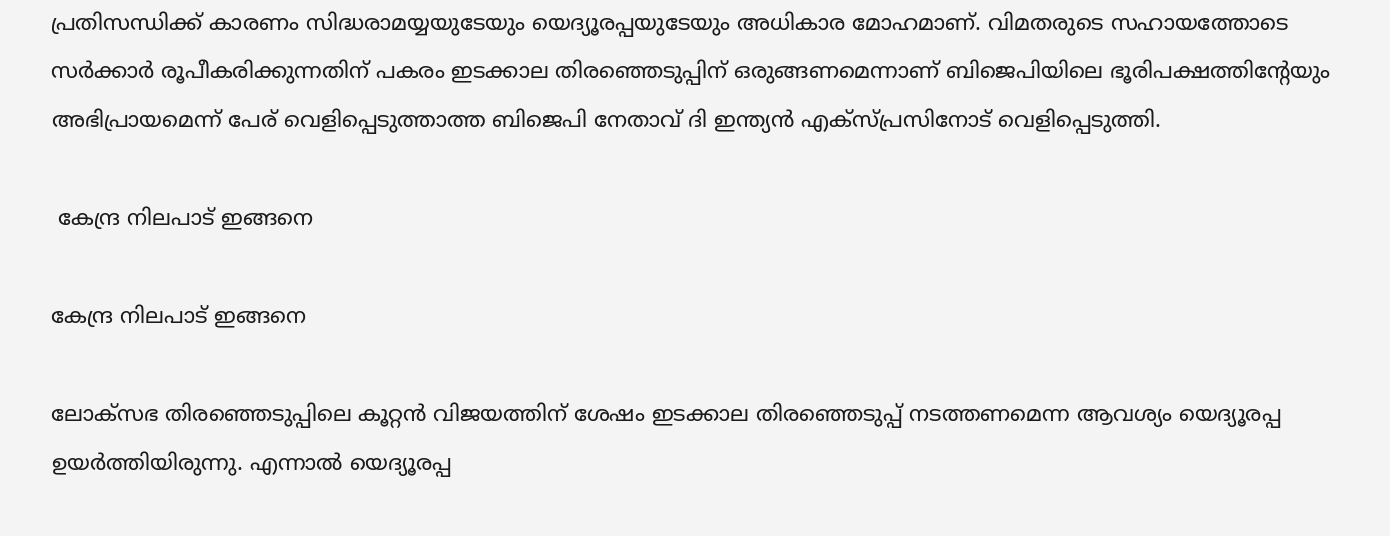പ്രതിസന്ധിക്ക് കാരണം സിദ്ധരാമയ്യയുടേയും യെദ്യൂരപ്പയുടേയും അധികാര മോഹമാണ്. വിമതരുടെ സഹായത്തോടെ സര്‍ക്കാര്‍ രൂപീകരിക്കുന്നതിന് പകരം ഇടക്കാല തിരഞ്ഞെടുപ്പിന് ഒരുങ്ങണമെന്നാണ് ബിജെപിയിലെ ഭൂരിപക്ഷത്തിന്‍റേയും അഭിപ്രായമെന്ന് പേര് വെളിപ്പെടുത്താത്ത ബിജെപി നേതാവ് ദി ഇന്ത്യന്‍ എക്സ്പ്രസിനോട് വെളിപ്പെടുത്തി.

 കേന്ദ്ര നിലപാട് ഇങ്ങനെ

കേന്ദ്ര നിലപാട് ഇങ്ങനെ

ലോക്സഭ തിരഞ്ഞെടുപ്പിലെ കൂറ്റന്‍ വിജയത്തിന് ശേഷം ഇടക്കാല തിരഞ്ഞെടുപ്പ് നടത്തണമെന്ന ആവശ്യം യെദ്യൂരപ്പ ഉയര്‍ത്തിയിരുന്നു. എന്നാല്‍ യെദ്യൂരപ്പ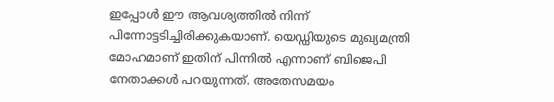ഇപ്പോള്‍ ഈ ആവശ്യത്തില്‍ നിന്ന് പിന്നോട്ടടിച്ചിരിക്കുകയാണ്. യെഡ്ഡിയുടെ മുഖ്യമന്ത്രി മോഹമാണ് ഇതിന് പിന്നില്‍ എന്നാണ് ബിജെപി നേതാക്കള്‍ പറയുന്നത്. അതേസമയം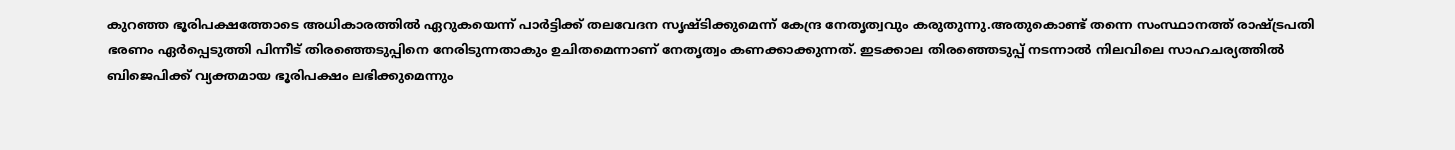കുറഞ്ഞ ഭൂരിപക്ഷത്തോടെ അധികാരത്തില്‍ ഏറുകയെന്ന് പാര്‍ട്ടിക്ക് തലവേദന സൃഷ്ടിക്കുമെന്ന് കേന്ദ്ര നേതൃത്വവും കരുതുന്നു.അതുകൊണ്ട് തന്നെ സംസ്ഥാനത്ത് രാഷ്ട്രപതി ഭരണം ഏര്‍പ്പെടുത്തി പിന്നീട് തിരഞ്ഞെടുപ്പിനെ നേരിടുന്നതാകും ഉചിതമെന്നാണ് നേതൃത്വം കണക്കാക്കുന്നത്. ഇടക്കാല തിരഞ്ഞെടുപ്പ് നടന്നാല്‍ നിലവിലെ സാഹചര്യത്തില്‍ ബിജെപിക്ക് വ്യക്തമായ ഭൂരിപക്ഷം ലഭിക്കുമെന്നും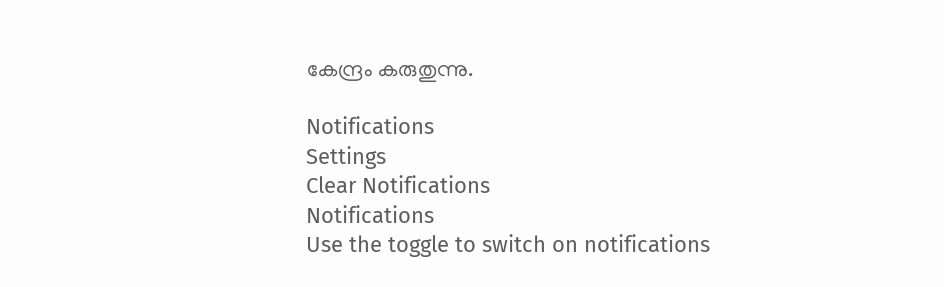കേന്ദ്രം കരുതുന്നു.

Notifications
Settings
Clear Notifications
Notifications
Use the toggle to switch on notifications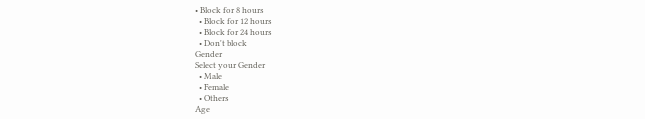• Block for 8 hours
  • Block for 12 hours
  • Block for 24 hours
  • Don't block
Gender
Select your Gender
  • Male
  • Female
  • Others
Age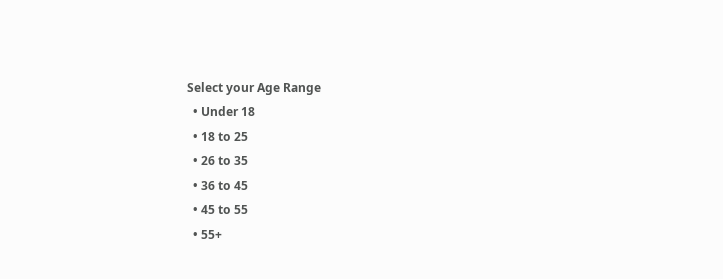Select your Age Range
  • Under 18
  • 18 to 25
  • 26 to 35
  • 36 to 45
  • 45 to 55
  • 55+